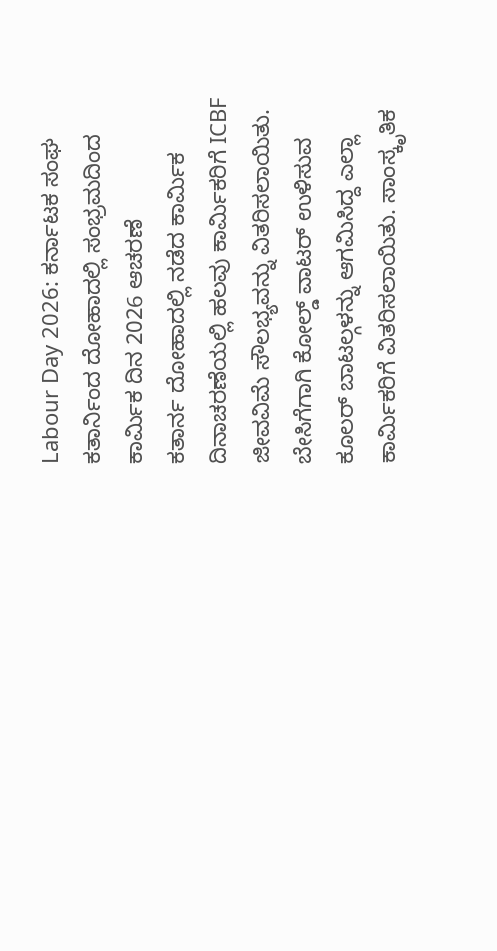Labour Day 2026: ಕರ್ನಾಟಕ ಸಂಘ ಕತಾರ್ನಿಂದ ದೋಹಾದಲ್ಲಿ ಸಂಭ್ರಮದಿಂದ ಕಾರ್ಮಿಕ ದಿನ 2026 ಆಚರಣೆ
ಕತಾರ್ನ ದೋಹಾದಲ್ಲಿ ನಡೆದ ಕಾರ್ಮಿಕ ದಿನಾಚರಣೆಯಲ್ಲಿ ಹಲವು ಕಾರ್ಮಿಕರಿಗೆ ICBF ಜೀವವಿಮೆ ಸೌಲಭ್ಯವನ್ನು ವಿತರಿಸಲಾಯಿತು. ಬೇಸಿಗೆಗಾಗಿ ಕೋಲ್ಡ್ ವಾಟರ್ ಉಳಿಸುವ ಕೂಲರ್ ಬಾಟಲ್ಗಳನ್ನು ಆಗಮಿಸಿದ್ದ ಎಲ್ಲಾ ಕಾರ್ಮಿಕರಿಗೆ ವಿತರಿಸಲಾಯಿತು. ಸಾಂಸ್ಕೃತಿಕ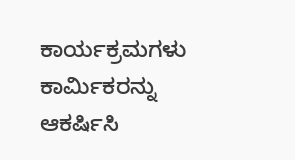ಕಾರ್ಯಕ್ರಮಗಳು ಕಾರ್ಮಿಕರನ್ನು ಆಕರ್ಷಿಸಿ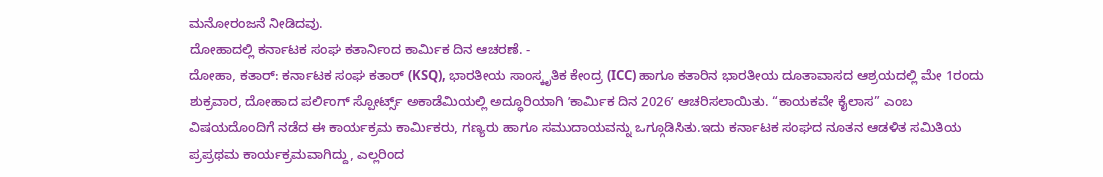ಮನೋರಂಜನೆ ನೀಡಿದವು.
ದೋಹಾದಲ್ಲಿ ಕರ್ನಾಟಕ ಸಂಘ ಕತಾರ್ನಿಂದ ಕಾರ್ಮಿಕ ದಿನ ಆಚರಣೆ. -
ದೋಹಾ, ಕತಾರ್: ಕರ್ನಾಟಕ ಸಂಘ ಕತಾರ್ (KSQ), ಭಾರತೀಯ ಸಾಂಸ್ಕೃತಿಕ ಕೇಂದ್ರ (ICC) ಹಾಗೂ ಕತಾರಿನ ಭಾರತೀಯ ದೂತಾವಾಸದ ಆಶ್ರಯದಲ್ಲಿ ಮೇ 1ರಂದು ಶುಕ್ರವಾರ, ದೋಹಾದ ಪರ್ಲಿಂಗ್ ಸ್ಪೋರ್ಟ್ಸ್ ಅಕಾಡೆಮಿಯಲ್ಲಿ ಅದ್ಧೂರಿಯಾಗಿ ʼಕಾರ್ಮಿಕ ದಿನ 2026ʼ ಆಚರಿಸಲಾಯಿತು. “ಕಾಯಕವೇ ಕೈಲಾಸ” ಎಂಬ ವಿಷಯದೊಂದಿಗೆ ನಡೆದ ಈ ಕಾರ್ಯಕ್ರಮ ಕಾರ್ಮಿಕರು, ಗಣ್ಯರು ಹಾಗೂ ಸಮುದಾಯವನ್ನು ಒಗ್ಗೂಡಿಸಿತು.ಇದು ಕರ್ನಾಟಕ ಸಂಘದ ನೂತನ ಆಡಳಿತ ಸಮಿತಿಯ ಪ್ರಪ್ರಥಮ ಕಾರ್ಯಕ್ರಮವಾಗಿದ್ದು, ಎಲ್ಲರಿಂದ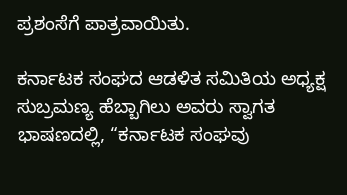ಪ್ರಶಂಸೆಗೆ ಪಾತ್ರವಾಯಿತು.

ಕರ್ನಾಟಕ ಸಂಘದ ಆಡಳಿತ ಸಮಿತಿಯ ಅಧ್ಯಕ್ಷ ಸುಬ್ರಮಣ್ಯ ಹೆಬ್ಬಾಗಿಲು ಅವರು ಸ್ವಾಗತ ಭಾಷಣದಲ್ಲಿ, “ಕರ್ನಾಟಕ ಸಂಘವು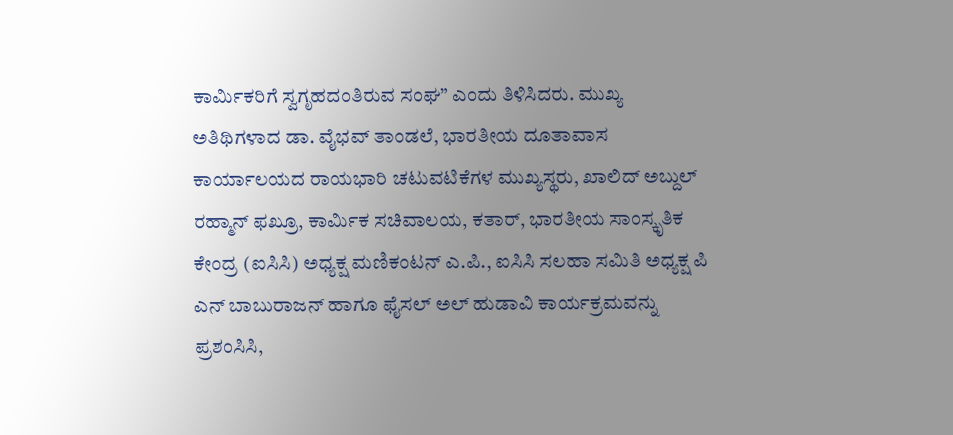ಕಾರ್ಮಿಕರಿಗೆ ಸ್ವಗೃಹದಂತಿರುವ ಸಂಘ” ಎಂದು ತಿಳಿಸಿದರು. ಮುಖ್ಯ ಅತಿಥಿಗಳಾದ ಡಾ. ವೈಭವ್ ತಾಂಡಲೆ, ಭಾರತೀಯ ದೂತಾವಾಸ ಕಾರ್ಯಾಲಯದ ರಾಯಭಾರಿ ಚಟುವಟಿಕೆಗಳ ಮುಖ್ಯಸ್ಥರು, ಖಾಲಿದ್ ಅಬ್ದುಲ್ ರಹ್ಮಾನ್ ಫಖ್ರೂ, ಕಾರ್ಮಿಕ ಸಚಿವಾಲಯ, ಕತಾರ್, ಭಾರತೀಯ ಸಾಂಸ್ಕೃತಿಕ ಕೇಂದ್ರ (ಐಸಿಸಿ) ಅಧ್ಯಕ್ಷ ಮಣಿಕಂಟನ್ ಎ.ಪಿ., ಐಸಿಸಿ ಸಲಹಾ ಸಮಿತಿ ಅಧ್ಯಕ್ಷ ಪಿ ಎನ್ ಬಾಬುರಾಜನ್ ಹಾಗೂ ಫೈಸಲ್ ಅಲ್ ಹುಡಾವಿ ಕಾರ್ಯಕ್ರಮವನ್ನು ಪ್ರಶಂಸಿಸಿ,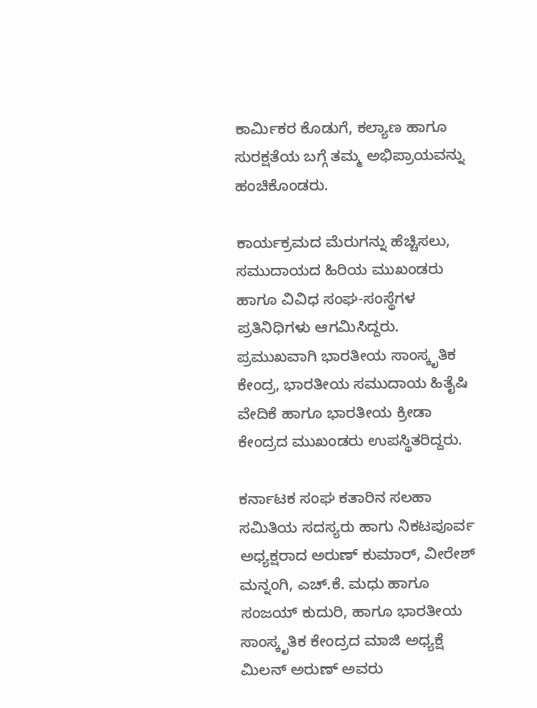ಕಾರ್ಮಿಕರ ಕೊಡುಗೆ, ಕಲ್ಯಾಣ ಹಾಗೂ ಸುರಕ್ಷತೆಯ ಬಗ್ಗೆ ತಮ್ಮ ಅಭಿಪ್ರಾಯವನ್ನು ಹಂಚಿಕೊಂಡರು.

ಕಾರ್ಯಕ್ರಮದ ಮೆರುಗನ್ನು ಹೆಚ್ಚಿಸಲು, ಸಮುದಾಯದ ಹಿರಿಯ ಮುಖಂಡರು ಹಾಗೂ ವಿವಿಧ ಸಂಘ-ಸಂಸ್ಥೆಗಳ ಪ್ರತಿನಿಧಿಗಳು ಆಗಮಿಸಿದ್ದರು. ಪ್ರಮುಖವಾಗಿ ಭಾರತೀಯ ಸಾಂಸ್ಕೃತಿಕ ಕೇಂದ್ರ, ಭಾರತೀಯ ಸಮುದಾಯ ಹಿತೈಷಿ ವೇದಿಕೆ ಹಾಗೂ ಭಾರತೀಯ ಕ್ರೀಡಾ ಕೇಂದ್ರದ ಮುಖಂಡರು ಉಪಸ್ಥಿತರಿದ್ದರು.

ಕರ್ನಾಟಕ ಸಂಘ ಕತಾರಿನ ಸಲಹಾ ಸಮಿತಿಯ ಸದಸ್ಯರು ಹಾಗು ನಿಕಟಪೂರ್ವ ಅಧ್ಯಕ್ಷರಾದ ಅರುಣ್ ಕುಮಾರ್, ವೀರೇಶ್ ಮನ್ನಂಗಿ, ಎಚ್.ಕೆ. ಮಧು ಹಾಗೂ ಸಂಜಯ್ ಕುದುರಿ, ಹಾಗೂ ಭಾರತೀಯ ಸಾಂಸ್ಕೃತಿಕ ಕೇಂದ್ರದ ಮಾಜಿ ಅಧ್ಯಕ್ಷೆ ಮಿಲನ್ ಅರುಣ್ ಅವರು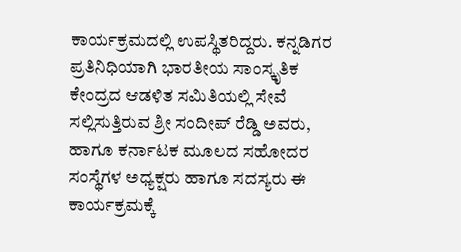ಕಾರ್ಯಕ್ರಮದಲ್ಲಿ ಉಪಸ್ಥಿತರಿದ್ದರು. ಕನ್ನಡಿಗರ ಪ್ರತಿನಿಧಿಯಾಗಿ ಭಾರತೀಯ ಸಾಂಸ್ಕೃತಿಕ ಕೇಂದ್ರದ ಆಡಳಿತ ಸಮಿತಿಯಲ್ಲಿ ಸೇವೆ ಸಲ್ಲಿಸುತ್ತಿರುವ ಶ್ರೀ ಸಂದೀಪ್ ರೆಡ್ಡಿ ಅವರು, ಹಾಗೂ ಕರ್ನಾಟಕ ಮೂಲದ ಸಹೋದರ ಸಂಸ್ಥೆಗಳ ಅಧ್ಯಕ್ಷರು ಹಾಗೂ ಸದಸ್ಯರು ಈ ಕಾರ್ಯಕ್ರಮಕ್ಕೆ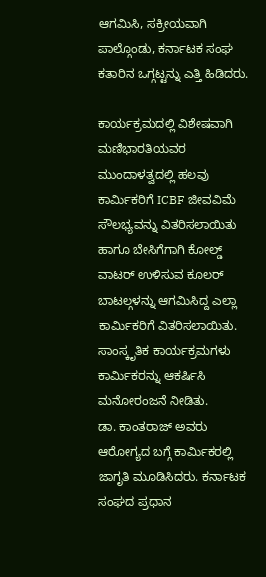ಆಗಮಿಸಿ, ಸಕ್ರೀಯವಾಗಿ ಪಾಲ್ಗೊಂಡು, ಕರ್ನಾಟಕ ಸಂಘ ಕತಾರಿನ ಒಗ್ಗಟ್ಟನ್ನು ಎತ್ತಿ ಹಿಡಿದರು.

ಕಾರ್ಯಕ್ರಮದಲ್ಲಿ ವಿಶೇಷವಾಗಿ ಮಣಿಭಾರತಿಯವರ ಮುಂದಾಳತ್ವದಲ್ಲಿ ಹಲವು ಕಾರ್ಮಿಕರಿಗೆ ICBF ಜೀವವಿಮೆ ಸೌಲಭ್ಯವನ್ನು ವಿತರಿಸಲಾಯಿತು ಹಾಗೂ ಬೇಸಿಗೆಗಾಗಿ ಕೋಲ್ಡ್ ವಾಟರ್ ಉಳಿಸುವ ಕೂಲರ್ ಬಾಟಲ್ಗಳನ್ನು ಆಗಮಿಸಿದ್ದ ಎಲ್ಲಾ ಕಾರ್ಮಿಕರಿಗೆ ವಿತರಿಸಲಾಯಿತು. ಸಾಂಸ್ಕೃತಿಕ ಕಾರ್ಯಕ್ರಮಗಳು ಕಾರ್ಮಿಕರನ್ನು ಆಕರ್ಷಿಸಿ ಮನೋರಂಜನೆ ನೀಡಿತು.
ಡಾ. ಕಾಂತರಾಜ್ ಅವರು ಆರೋಗ್ಯದ ಬಗ್ಗೆ ಕಾರ್ಮಿಕರಲ್ಲಿ ಜಾಗೃತಿ ಮೂಡಿಸಿದರು. ಕರ್ನಾಟಕ ಸಂಘದ ಪ್ರಧಾನ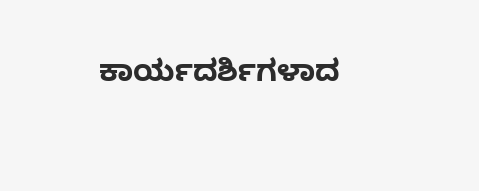ಕಾರ್ಯದರ್ಶಿಗಳಾದ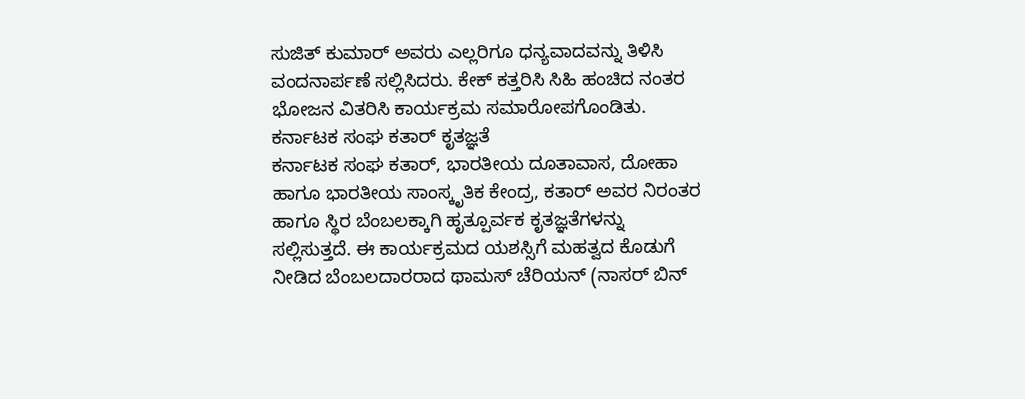ಸುಜಿತ್ ಕುಮಾರ್ ಅವರು ಎಲ್ಲರಿಗೂ ಧನ್ಯವಾದವನ್ನು ತಿಳಿಸಿ ವಂದನಾರ್ಪಣೆ ಸಲ್ಲಿಸಿದರು. ಕೇಕ್ ಕತ್ತರಿಸಿ ಸಿಹಿ ಹಂಚಿದ ನಂತರ ಭೋಜನ ವಿತರಿಸಿ ಕಾರ್ಯಕ್ರಮ ಸಮಾರೋಪಗೊಂಡಿತು.
ಕರ್ನಾಟಕ ಸಂಘ ಕತಾರ್ ಕೃತಜ್ಞತೆ
ಕರ್ನಾಟಕ ಸಂಘ ಕತಾರ್, ಭಾರತೀಯ ದೂತಾವಾಸ, ದೋಹಾ ಹಾಗೂ ಭಾರತೀಯ ಸಾಂಸ್ಕೃತಿಕ ಕೇಂದ್ರ, ಕತಾರ್ ಅವರ ನಿರಂತರ ಹಾಗೂ ಸ್ಥಿರ ಬೆಂಬಲಕ್ಕಾಗಿ ಹೃತ್ಪೂರ್ವಕ ಕೃತಜ್ಞತೆಗಳನ್ನು ಸಲ್ಲಿಸುತ್ತದೆ. ಈ ಕಾರ್ಯಕ್ರಮದ ಯಶಸ್ಸಿಗೆ ಮಹತ್ವದ ಕೊಡುಗೆ ನೀಡಿದ ಬೆಂಬಲದಾರರಾದ ಥಾಮಸ್ ಚೆರಿಯನ್ (ನಾಸರ್ ಬಿನ್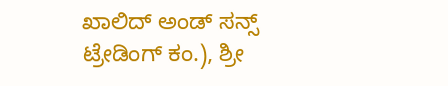ಖಾಲಿದ್ ಅಂಡ್ ಸನ್ಸ್ ಟ್ರೇಡಿಂಗ್ ಕಂ.), ಶ್ರೀ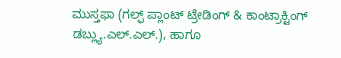ಮುಸ್ತಫಾ (ಗಲ್ಫ್ ಪ್ಲಾಂಟ್ ಟ್ರೇಡಿಂಗ್ & ಕಾಂಟ್ರಾಕ್ಟಿಂಗ್ ಡಬ್ಲ್ಯು.ಎಲ್.ಎಲ್.), ಹಾಗೂ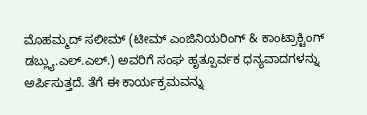ಮೊಹಮ್ಮದ್ ಸಲೀಮ್ (ಟೀಮ್ ಎಂಜಿನಿಯರಿಂಗ್ & ಕಾಂಟ್ರಾಕ್ಟಿಂಗ್ ಡಬ್ಲ್ಯು.ಎಲ್.ಎಲ್.) ಅವರಿಗೆ ಸಂಘ ಹೃತ್ಪೂರ್ವಕ ಧನ್ಯವಾದಗಳನ್ನು ಅರ್ಪಿಸುತ್ತದೆ. ತೆಗೆ ಈ ಕಾರ್ಯಕ್ರಮವನ್ನು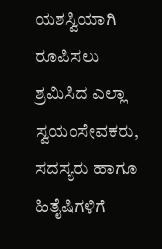ಯಶಸ್ವಿಯಾಗಿ ರೂಪಿಸಲು ಶ್ರಮಿಸಿದ ಎಲ್ಲಾ ಸ್ವಯಂಸೇವಕರು, ಸದಸ್ಯರು ಹಾಗೂ ಹಿತೈಷಿಗಳಿಗೆ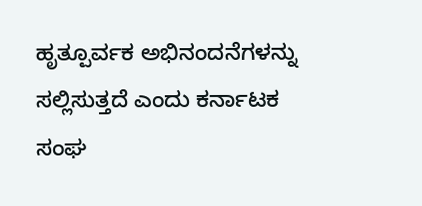ಹೃತ್ಪೂರ್ವಕ ಅಭಿನಂದನೆಗಳನ್ನು ಸಲ್ಲಿಸುತ್ತದೆ ಎಂದು ಕರ್ನಾಟಕ ಸಂಘ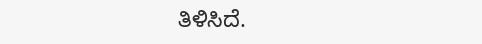ತಿಳಿಸಿದೆ.